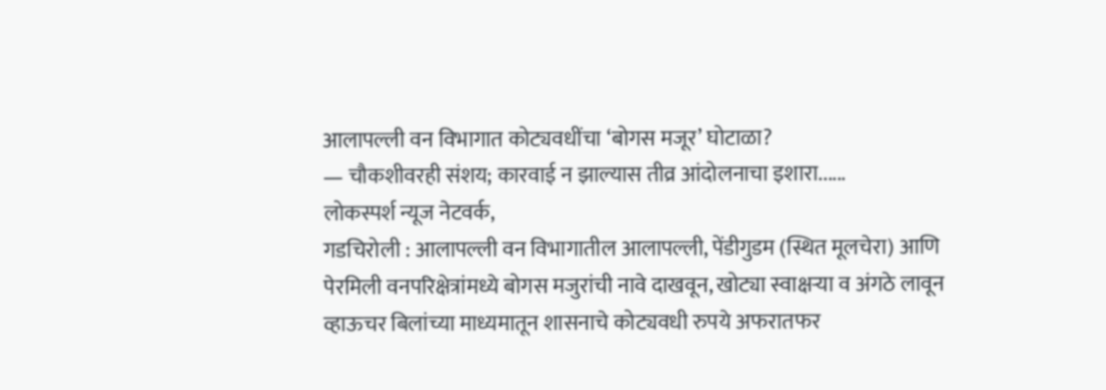आलापल्ली वन विभागात कोट्यवधींचा ‘बोगस मजूर’ घोटाळा?
— चौकशीवरही संशय; कारवाई न झाल्यास तीव्र आंदोलनाचा इशारा......
लोकस्पर्श न्यूज नेटवर्क,
गडचिरोली : आलापल्ली वन विभागातील आलापल्ली, पेंडीगुडम (स्थित मूलचेरा) आणि पेरमिली वनपरिक्षेत्रांमध्ये बोगस मजुरांची नावे दाखवून, खोट्या स्वाक्षऱ्या व अंगठे लावून व्हाऊचर बिलांच्या माध्यमातून शासनाचे कोट्यवधी रुपये अफरातफर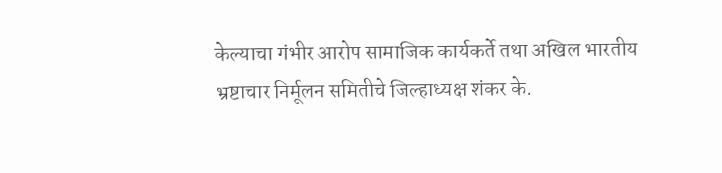केल्याचा गंभीर आरोप सामाजिक कार्यकर्ते तथा अखिल भारतीय भ्रष्टाचार निर्मूलन समितीचे जिल्हाध्यक्ष शंकर के.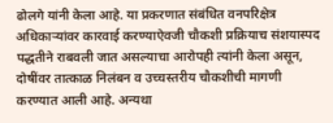ढोलगे यांनी केला आहे. या प्रकरणात संबंधित वनपरिक्षेत्र अधिकाऱ्यांवर कारवाई करण्याऐवजी चौकशी प्रक्रियाच संशयास्पद पद्धतीने राबवली जात असल्याचा आरोपही त्यांनी केला असून, दोषींवर तात्काळ निलंबन व उच्चस्तरीय चौकशीची मागणी करण्यात आली आहे. अन्यथा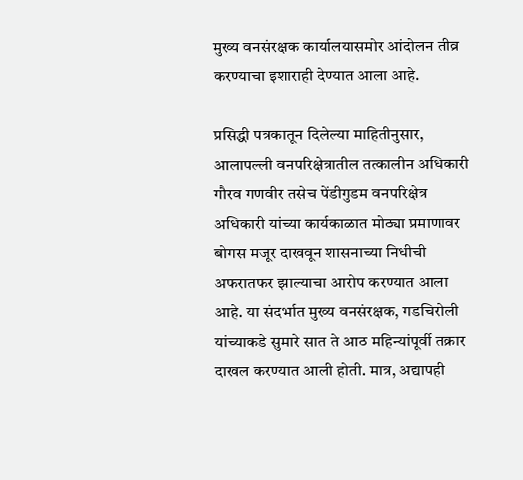मुख्य वनसंरक्षक कार्यालयासमोर आंदोलन तीव्र करण्याचा इशाराही देण्यात आला आहे.

प्रसिद्धी पत्रकातून दिलेल्या माहितीनुसार, आलापल्ली वनपरिक्षेत्रातील तत्कालीन अधिकारी गौरव गणवीर तसेच पेंडीगुडम वनपरिक्षेत्र अधिकारी यांच्या कार्यकाळात मोठ्या प्रमाणावर बोगस मजूर दाखवून शासनाच्या निधीची अफरातफर झाल्याचा आरोप करण्यात आला आहे. या संदर्भात मुख्य वनसंरक्षक, गडचिरोली यांच्याकडे सुमारे सात ते आठ महिन्यांपूर्वी तक्रार दाखल करण्यात आली होती. मात्र, अद्यापही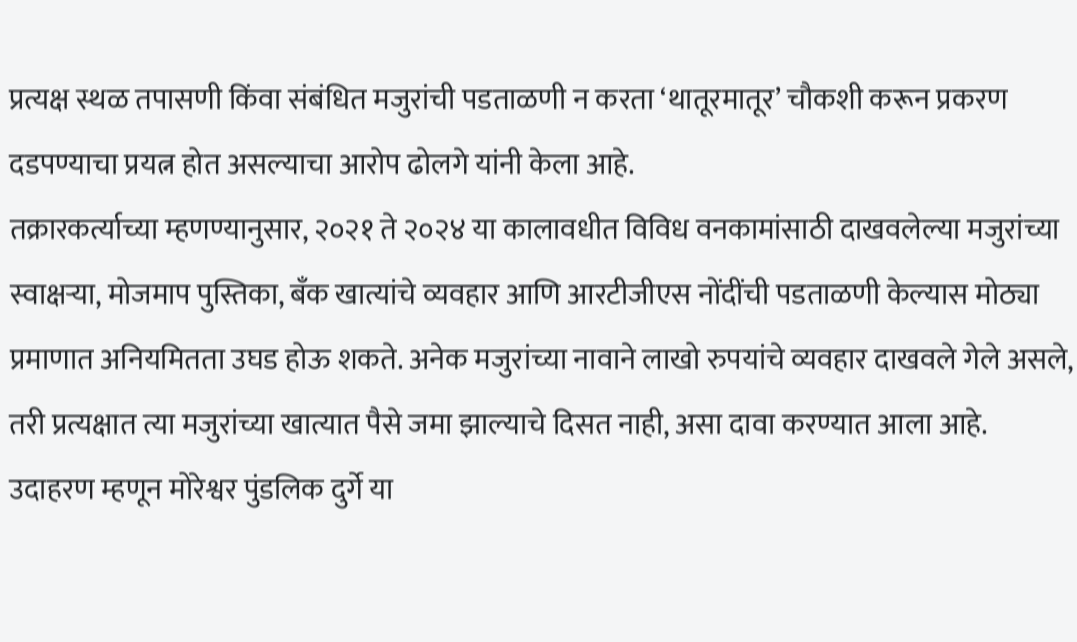प्रत्यक्ष स्थळ तपासणी किंवा संबंधित मजुरांची पडताळणी न करता ‘थातूरमातूर’ चौकशी करून प्रकरण दडपण्याचा प्रयत्न होत असल्याचा आरोप ढोलगे यांनी केला आहे.
तक्रारकर्त्याच्या म्हणण्यानुसार, २०२१ ते २०२४ या कालावधीत विविध वनकामांसाठी दाखवलेल्या मजुरांच्या स्वाक्षऱ्या, मोजमाप पुस्तिका, बँक खात्यांचे व्यवहार आणि आरटीजीएस नोंदींची पडताळणी केल्यास मोठ्या प्रमाणात अनियमितता उघड होऊ शकते. अनेक मजुरांच्या नावाने लाखो रुपयांचे व्यवहार दाखवले गेले असले, तरी प्रत्यक्षात त्या मजुरांच्या खात्यात पैसे जमा झाल्याचे दिसत नाही, असा दावा करण्यात आला आहे.
उदाहरण म्हणून मोरेश्वर पुंडलिक दुर्गे या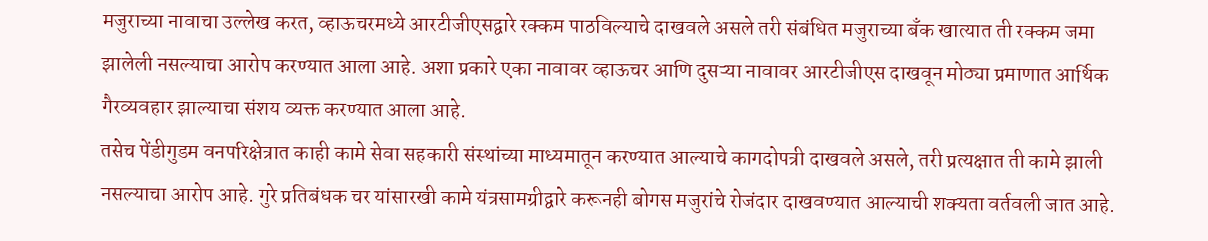मजुराच्या नावाचा उल्लेख करत, व्हाऊचरमध्ये आरटीजीएसद्वारे रक्कम पाठविल्याचे दाखवले असले तरी संबंधित मजुराच्या बँक खात्यात ती रक्कम जमा झालेली नसल्याचा आरोप करण्यात आला आहे. अशा प्रकारे एका नावावर व्हाऊचर आणि दुसऱ्या नावावर आरटीजीएस दाखवून मोठ्या प्रमाणात आर्थिक गैरव्यवहार झाल्याचा संशय व्यक्त करण्यात आला आहे.
तसेच पेंडीगुडम वनपरिक्षेत्रात काही कामे सेवा सहकारी संस्थांच्या माध्यमातून करण्यात आल्याचे कागदोपत्री दाखवले असले, तरी प्रत्यक्षात ती कामे झाली नसल्याचा आरोप आहे. गुरे प्रतिबंधक चर यांसारखी कामे यंत्रसामग्रीद्वारे करूनही बोगस मजुरांचे रोजंदार दाखवण्यात आल्याची शक्यता वर्तवली जात आहे.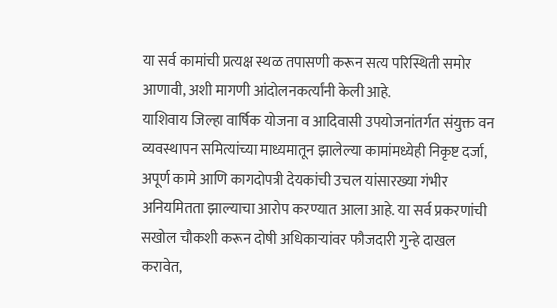या सर्व कामांची प्रत्यक्ष स्थळ तपासणी करून सत्य परिस्थिती समोर आणावी, अशी मागणी आंदोलनकर्त्यांनी केली आहे.
याशिवाय जिल्हा वार्षिक योजना व आदिवासी उपयोजनांतर्गत संयुक्त वन व्यवस्थापन समित्यांच्या माध्यमातून झालेल्या कामांमध्येही निकृष्ट दर्जा, अपूर्ण कामे आणि कागदोपत्री देयकांची उचल यांसारख्या गंभीर अनियमितता झाल्याचा आरोप करण्यात आला आहे. या सर्व प्रकरणांची सखोल चौकशी करून दोषी अधिकाऱ्यांवर फौजदारी गुन्हे दाखल करावेत,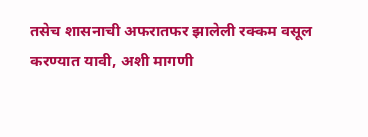तसेच शासनाची अफरातफर झालेली रक्कम वसूल करण्यात यावी, अशी मागणी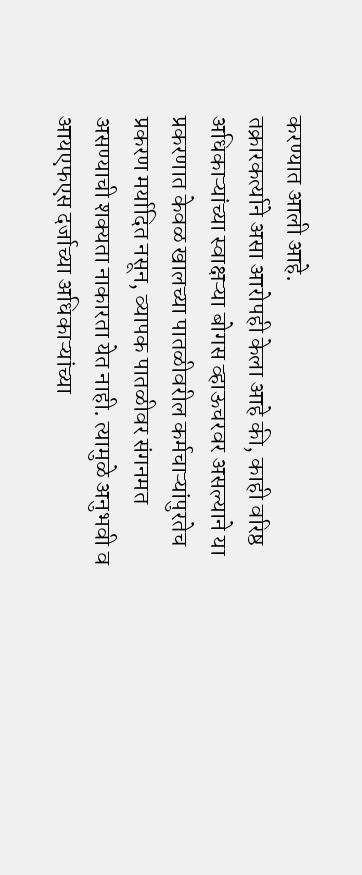करण्यात आली आहे.
तक्रारकर्त्याने असा आरोपही केला आहे की, काही वरिष्ठ अधिकाऱ्यांच्या स्वाक्षऱ्या बोगस व्हाऊचरवर असल्याने या प्रकरणात केवळ खालच्या पातळीवरील कर्मचाऱ्यांपुरतेच प्रकरण मर्यादित नसून, व्यापक पातळीवर संगनमत असण्याची शक्यता नाकारता येत नाही. त्यामुळे अनुभवी व आयएफएस दर्जाच्या अधिकाऱ्यांच्या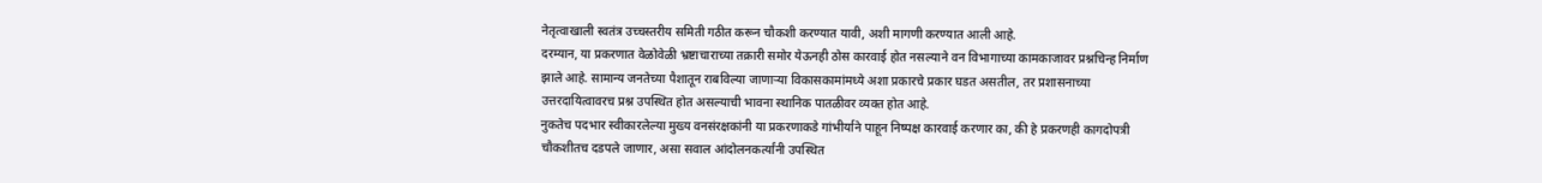नेतृत्वाखाली स्वतंत्र उच्चस्तरीय समिती गठीत करून चौकशी करण्यात यावी, अशी मागणी करण्यात आली आहे.
दरम्यान, या प्रकरणात वेळोवेळी भ्रष्टाचाराच्या तक्रारी समोर येऊनही ठोस कारवाई होत नसल्याने वन विभागाच्या कामकाजावर प्रश्नचिन्ह निर्माण झाले आहे. सामान्य जनतेच्या पैशातून राबविल्या जाणाऱ्या विकासकामांमध्ये अशा प्रकारचे प्रकार घडत असतील, तर प्रशासनाच्या उत्तरदायित्वावरच प्रश्न उपस्थित होत असल्याची भावना स्थानिक पातळीवर व्यक्त होत आहे.
नुकतेच पदभार स्वीकारलेल्या मुख्य वनसंरक्षकांनी या प्रकरणाकडे गांभीर्याने पाहून निष्पक्ष कारवाई करणार का, की हे प्रकरणही कागदोपत्री चौकशीतच दडपले जाणार, असा सवाल आंदोलनकर्त्यांनी उपस्थित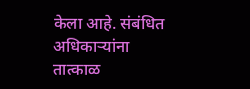केला आहे. संबंधित अधिकाऱ्यांना तात्काळ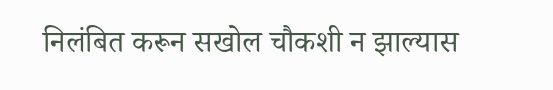निलंबित करून सखोल चौकशी न झाल्यास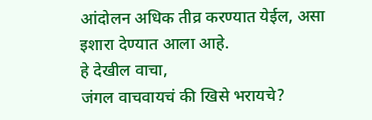आंदोलन अधिक तीव्र करण्यात येईल, असा इशारा देण्यात आला आहे.
हे देखील वाचा,
जंगल वाचवायचं की खिसे भरायचे?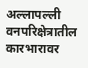अल्लापल्ली वनपरिक्षेत्रातील कारभारावर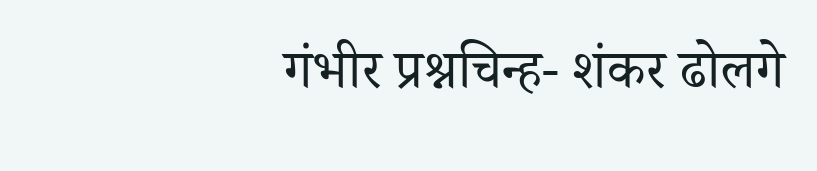गंभीर प्रश्नचिन्ह- शंकर ढोलगे